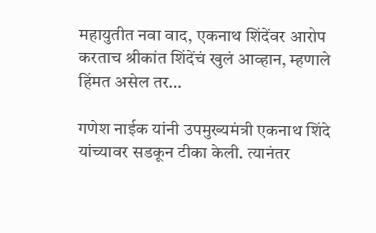महायुतीत नवा वाद, एकनाथ शिंदेंवर आरोप करताच श्रीकांत शिंदेंचं खुलं आव्हान, म्हणाले हिंमत असेल तर…

गणेश नाईक यांनी उपमुख्यमंत्री एकनाथ शिंदे यांच्यावर सडकून टीका केली. त्यानंतर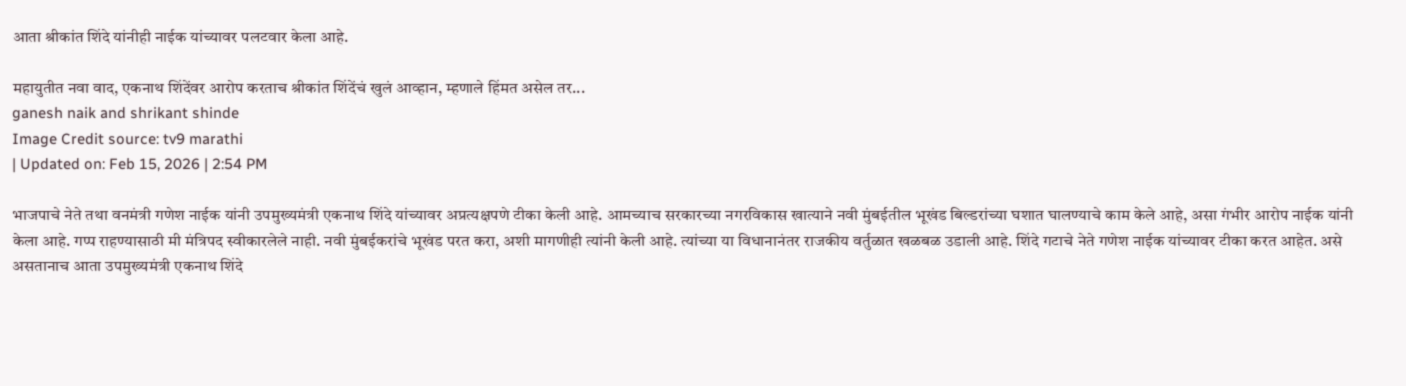आता श्रीकांत शिंदे यांनीही नाईक यांच्यावर पलटवार केला आहे.

महायुतीत नवा वाद, एकनाथ शिंदेंवर आरोप करताच श्रीकांत शिंदेंचं खुलं आव्हान, म्हणाले हिंमत असेल तर...
ganesh naik and shrikant shinde
Image Credit source: tv9 marathi
| Updated on: Feb 15, 2026 | 2:54 PM

भाजपाचे नेते तथा वनमंत्री गणेश नाईक यांनी उपमुख्यमंत्री एकनाथ शिंदे यांच्यावर अप्रत्यक्षपणे टीका केली आहे. आमच्याच सरकारच्या नगरविकास खात्याने नवी मुंबईतील भूखंड बिल्डरांच्या घशात घालण्याचे काम केले आहे, असा गंभीर आरोप नाईक यांनी केला आहे. गप्प राहण्यासाठी मी मंत्रिपद स्वीकारलेले नाही. नवी मुंबईकरांचे भूखंड परत करा, अशी मागणीही त्यांनी केली आहे. त्यांच्या या विधानानंतर राजकीय वर्तुळात खळबळ उडाली आहे. शिंदे गटाचे नेते गणेश नाईक यांच्यावर टीका करत आहेत. असे असतानाच आता उपमुख्यमंत्री एकनाथ शिंदे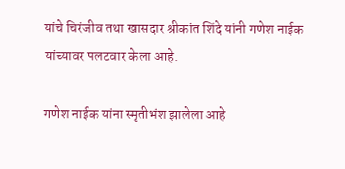यांचे चिरंजीव तथा खासदार श्रीकांत शिंदे यांनी गणेश नाईक यांच्यावर पलटवार केला आहे.

गणेश नाईक यांना स्मृतीभंश झालेला आहे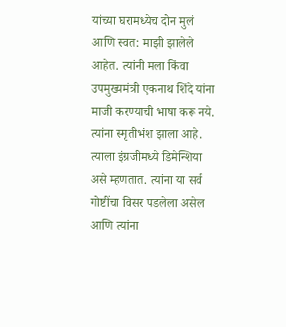यांच्या घरामध्येच दोन मुलं आणि स्वत: माझी झालेले आहेत. त्यांनी मला किंवा उपमुख्यमंत्री एकनाथ शिंदे यांना माजी करण्याची भाषा करू नये. त्यांना स्मृतीभंश झाला आहे. त्याला इंग्रजीमध्ये डिमेन्शिया असे म्हणतात. त्यांना या सर्व गोष्टींचा विसर पडलेला असेल आणि त्यांना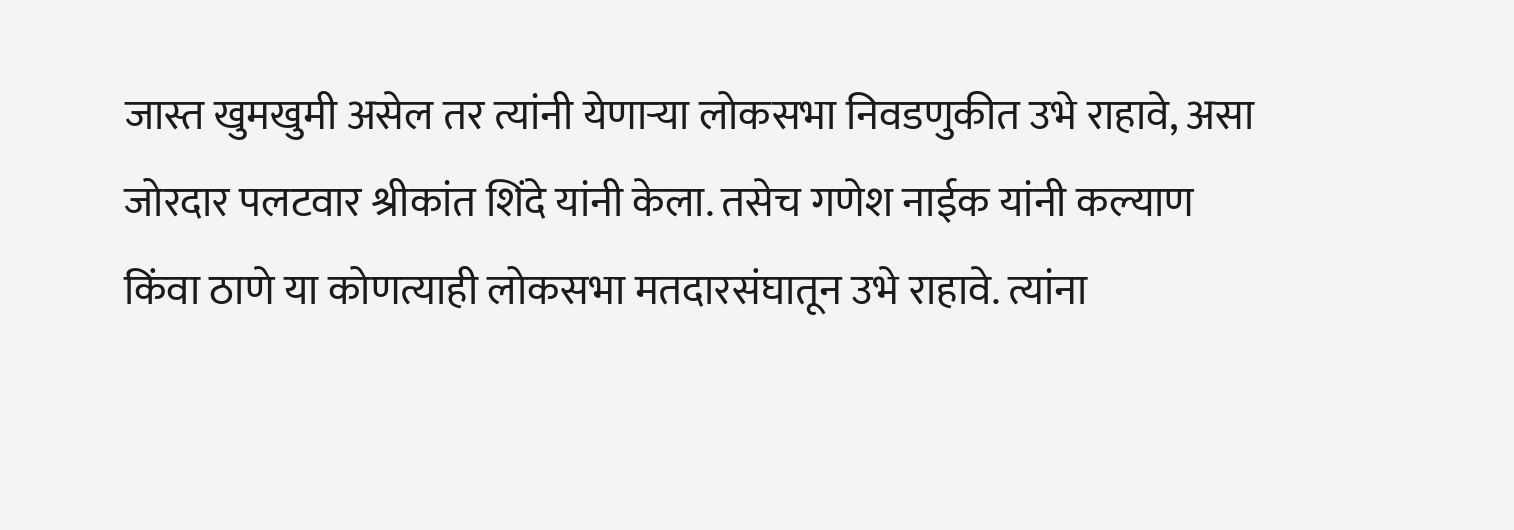जास्त खुमखुमी असेल तर त्यांनी येणाऱ्या लोकसभा निवडणुकीत उभे राहावे, असा जोरदार पलटवार श्रीकांत शिंदे यांनी केला. तसेच गणेश नाईक यांनी कल्याण किंवा ठाणे या कोणत्याही लोकसभा मतदारसंघातून उभे राहावे. त्यांना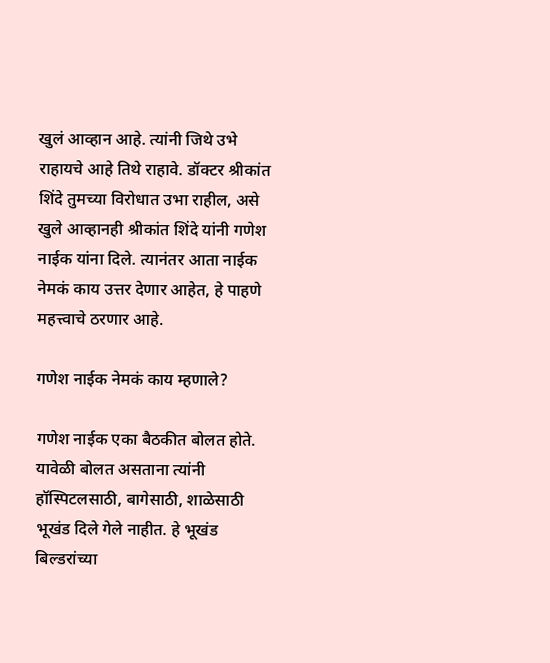खुलं आव्हान आहे. त्यांनी जिथे उभे राहायचे आहे तिथे राहावे. डॉक्टर श्रीकांत शिंदे तुमच्या विरोधात उभा राहील, असे खुले आव्हानही श्रीकांत शिंदे यांनी गणेश नाईक यांना दिले. त्यानंतर आता नाईक नेमकं काय उत्तर देणार आहेत, हे पाहणे महत्त्वाचे ठरणार आहे.

गणेश नाईक नेमकं काय म्हणाले?

गणेश नाईक एका बैठकीत बोलत होते. यावेळी बोलत असताना त्यांनी हॉस्पिटलसाठी, बागेसाठी, शाळेसाठी भूखंड दिले गेले नाहीत. हे भूखंड बिल्डरांच्या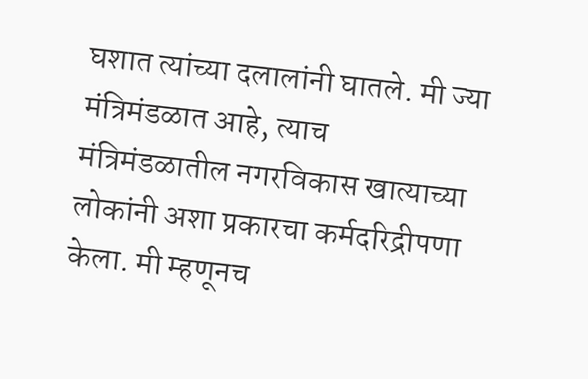घशात त्यांच्या दलालांनी घातले. मी ज्या मंत्रिमंडळात आहे, त्याच मंत्रिमंडळातील नगरविकास खात्याच्या लोकांनी अशा प्रकारचा कर्मदरिद्रीपणा केला. मी म्हणूनच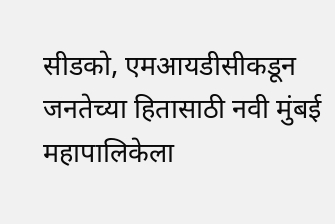सीडको, एमआयडीसीकडून जनतेच्या हितासाठी नवी मुंबई महापालिकेला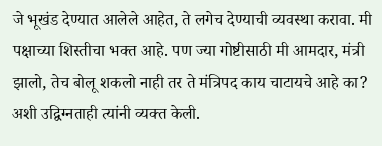जे भूखंड देण्यात आलेले आहेत, ते लगेच देण्याची व्यवस्था करावा. मी पक्षाच्या शिस्तीचा भक्त आहे. पण ज्या गोष्टीसाठी मी आमदार, मंत्री झालो, तेच बोलू शकलो नाही तर ते मंत्रिपद काय चाटायचे आहे का? अशी उद्विग्नताही त्यांनी व्यक्त केली.